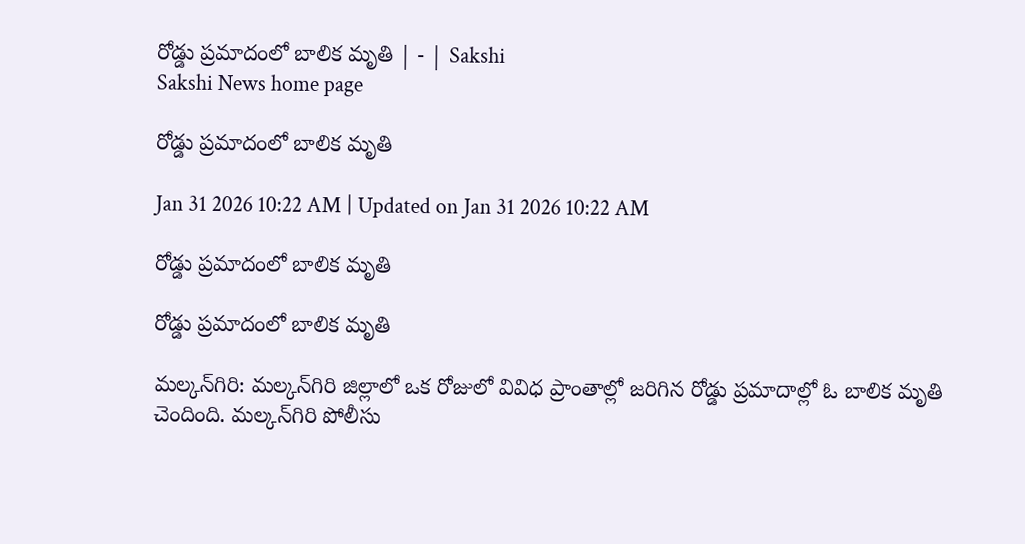రోడ్డు ప్రమాదంలో బాలిక మృతి | - | Sakshi
Sakshi News home page

రోడ్డు ప్రమాదంలో బాలిక మృతి

Jan 31 2026 10:22 AM | Updated on Jan 31 2026 10:22 AM

రోడ్డు ప్రమాదంలో బాలిక మృతి

రోడ్డు ప్రమాదంలో బాలిక మృతి

మల్కన్‌గిరి: మల్కన్‌గిరి జిల్లాలో ఒక రోజులో వివిధ ప్రాంతాల్లో జరిగిన రోడ్డు ప్రమాదాల్లో ఓ బాలిక మృతి చెందింది. మల్కన్‌గిరి పోలీసు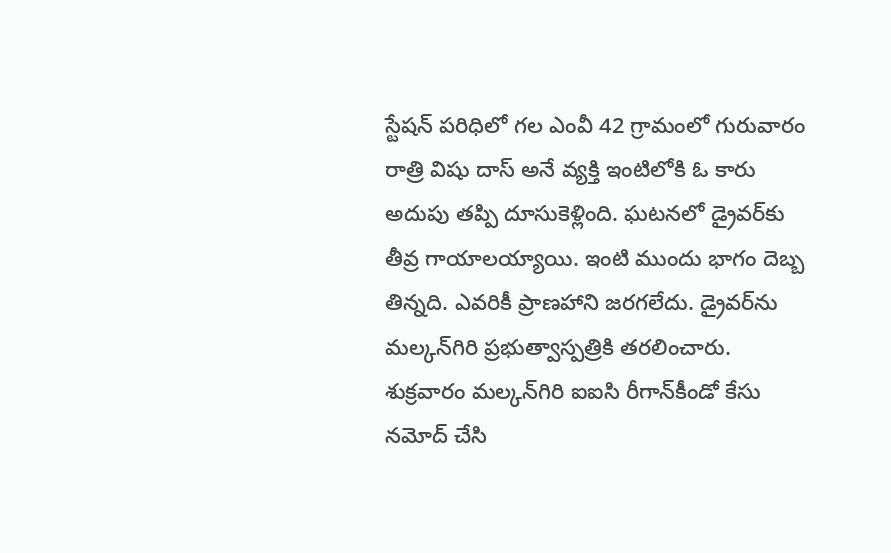స్టేషన్‌ పరిధిలో గల ఎంవీ 42 గ్రామంలో గురువారం రాత్రి విషు దాస్‌ అనే వ్యక్తి ఇంటిలోకి ఓ కారు అదుపు తప్పి దూసుకెళ్లింది. ఘటనలో డ్రైవర్‌కు తీవ్ర గాయాలయ్యాయి. ఇంటి ముందు భాగం దెబ్బ తిన్నది. ఎవరికీ ప్రాణహాని జరగలేదు. డ్రైవర్‌ను మల్కన్‌గిరి ప్రభుత్వాస్పత్రికి తరలించారు. శుక్రవారం మల్కన్‌గిరి ఐఐసి రీగాన్‌కీండో కేసు నమోద్‌ చేసి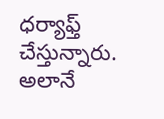ధర్యాఫ్త్‌ చేస్తున్నారు. అలానే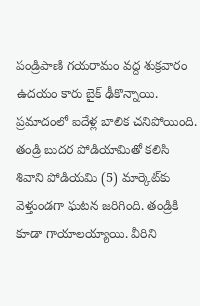పండ్రిపాణి గయరామం వద్ద శుక్రవారం ఉదయం కారు బైక్‌ ఢీకొన్నాయి. ప్రమాదంలో ఐదేళ్ల బాలిక చనిపోయింది. తండ్రి బుదర పోడియామితో కలిసి శివాని పోడియమి (5) మార్కెట్‌కు వెళ్తుండగా ఘటన జరిగింది. తండ్రికి కూడా గాయాలయ్యాయి. వీరిని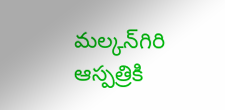మల్కన్‌గిరి ఆస్పత్రికి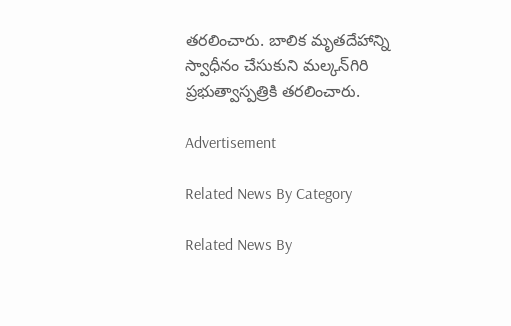తరలించారు. బాలిక మృతదేహాన్ని స్వాధీనం చేసుకుని మల్కన్‌గిరి ప్రభుత్వాస్పత్రికి తరలించారు.

Advertisement

Related News By Category

Related News By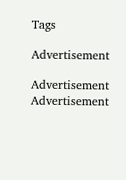Tags

Advertisement

Advertisement
Advertisement